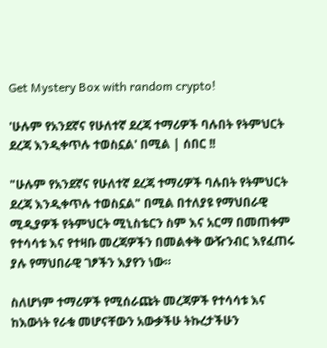Get Mystery Box with random crypto!

'ሁሉም የአንደኛና የሁለተኛ ደረጃ ተማሪዎች ባሉበት የትምህርት ደረጃ እንዲቀጥሉ ተወስኗል' በሚል | ሰበር !!

"ሁሉም የአንደኛና የሁለተኛ ደረጃ ተማሪዎች ባሉበት የትምህርት ደረጃ እንዲቀጥሉ ተወስኗል" በሚል በተለያዩ የማህበራዊ ሚዲያዎች የትምህርት ሚኒስቴርን ስም እና አርማ በመጠቀም የተሳሳቱ እና የተዛቡ መረጃዎችን በመልቀቅ ውዥንብር እየፈጠሩ ያሉ የማህበራዊ ገፆችን እያየን ነው።

ስለሆነም ተማሪዎች የሚሰራጩት መረጃዎች የተሳሳቱ እና ከእውነት የራቁ መሆናቸውን አውቃችሁ ትኩረታችሁን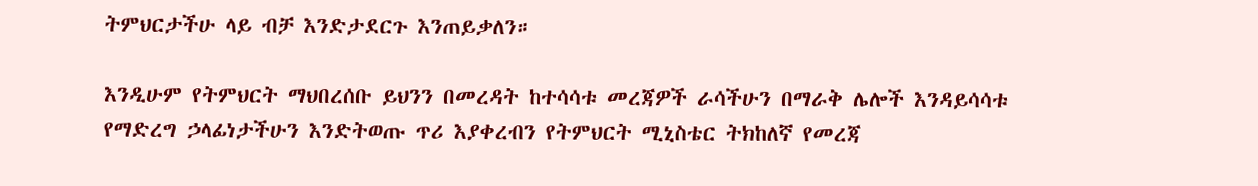ትምህርታችሁ ላይ ብቻ እንድታደርጉ እንጠይቃለን።

እንዲሁም የትምህርት ማህበረሰቡ ይህንን በመረዳት ከተሳሳቱ መረጃዎች ራሳችሁን በማራቅ ሌሎች እንዳይሳሳቱ የማድረግ ኃላፊነታችሁን እንድትወጡ ጥሪ እያቀረብን የትምህርት ሚኒስቴር ትክከለኛ የመረጃ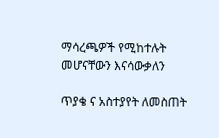ማሳረጫዎች የሚከተሉት መሆናቸውን እናሳውቃለን

ጥያቄ ና አስተያየት ለመስጠት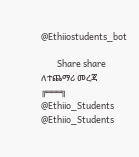@Ethiiostudents_bot

        Share share
ለተጨማሪ መረጃ
╔═══╗
@Ethiio_Students
@Ethiio_Students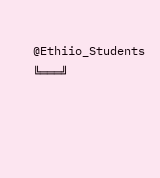@Ethiio_Students
╚═══╝